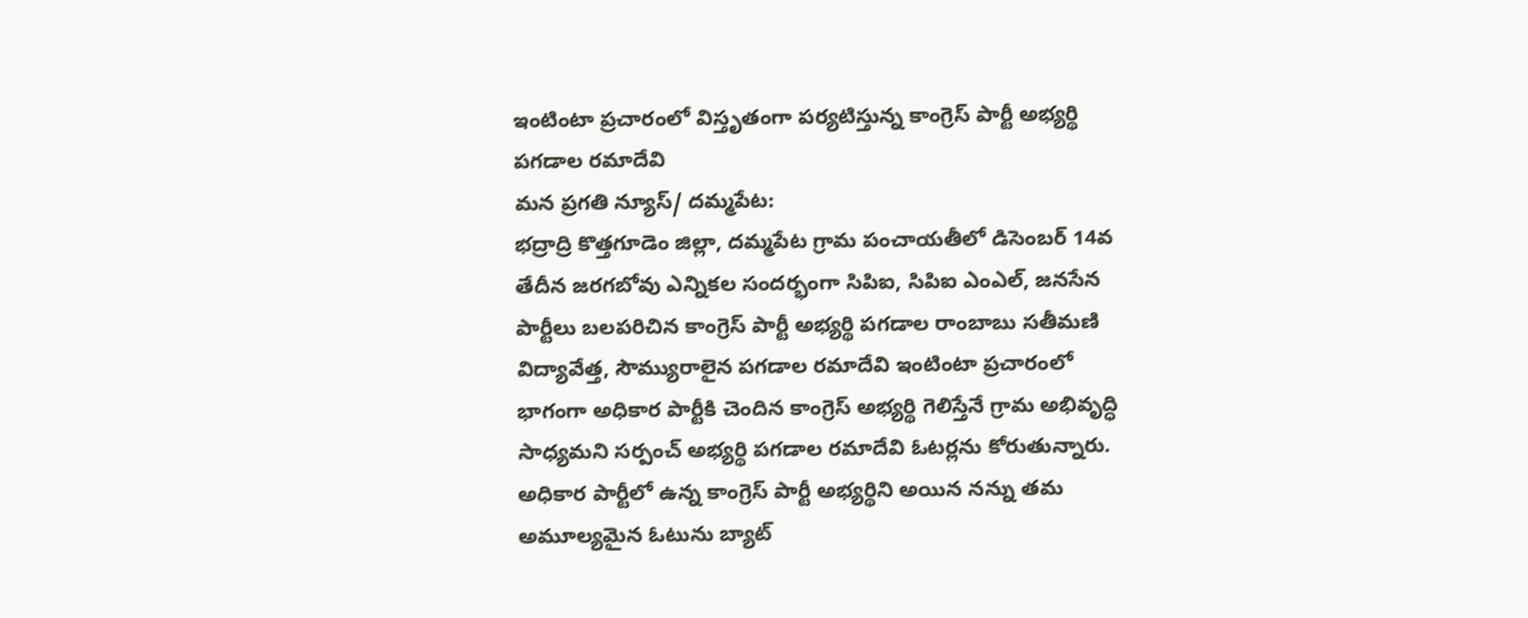ఇంటింటా ప్రచారంలో విస్తృతంగా పర్యటిస్తున్న కాంగ్రెస్ పార్టీ అభ్యర్థి పగడాల రమాదేవి
మన ప్రగతి న్యూస్/ దమ్మపేట:
భద్రాద్రి కొత్తగూడెం జిల్లా, దమ్మపేట గ్రామ పంచాయతీలో డిసెంబర్ 14వ తేదీన జరగబోవు ఎన్నికల సందర్భంగా సిపిఐ, సిపిఐ ఎంఎల్, జనసేన పార్టీలు బలపరిచిన కాంగ్రెస్ పార్టీ అభ్యర్థి పగడాల రాంబాబు సతీమణి విద్యావేత్త, సౌమ్యురాలైన పగడాల రమాదేవి ఇంటింటా ప్రచారంలో భాగంగా అధికార పార్టీకి చెందిన కాంగ్రెస్ అభ్యర్థి గెలిస్తేనే గ్రామ అభివృద్ధి సాధ్యమని సర్పంచ్ అభ్యర్థి పగడాల రమాదేవి ఓటర్లను కోరుతున్నారు. అధికార పార్టీలో ఉన్న కాంగ్రెస్ పార్టీ అభ్యర్థిని అయిన నన్ను తమ అమూల్యమైన ఓటును బ్యాట్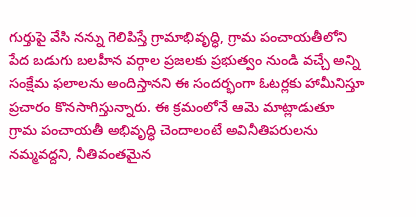గుర్తుపై వేసి నన్ను గెలిపిస్తే గ్రామాభివృద్ధి, గ్రామ పంచాయతీలోని పేద బడుగు బలహీన వర్గాల ప్రజలకు ప్రభుత్వం నుండి వచ్చే అన్ని సంక్షేమ ఫలాలను అందిస్తానని ఈ సందర్భంగా ఓటర్లకు హామీనిస్తూ ప్రచారం కొనసాగిస్తున్నారు. ఈ క్రమంలోనే ఆమె మాట్లాడుతూ గ్రామ పంచాయతీ అభివృద్ధి చెందాలంటే అవినీతిపరులను నమ్మవద్దని, నీతివంతమైన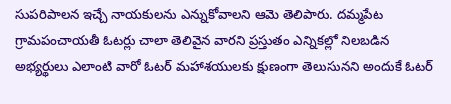సుపరిపాలన ఇచ్చే నాయకులను ఎన్నుకోవాలని ఆమె తెలిపారు. దమ్మపేట గ్రామపంచాయతీ ఓటర్లు చాలా తెలివైన వారని ప్రస్తుతం ఎన్నికల్లో నిలబడిన అభ్యర్థులు ఎలాంటి వారో ఓటర్ మహాశయులకు క్షుణంగా తెలుసునని అందుకే ఓటర్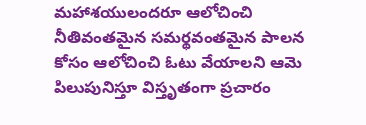మహాశయులందరూ ఆలోచించి నీతివంతమైన సమర్థవంతమైన పాలన కోసం ఆలోచించి ఓటు వేయాలని ఆమె పిలుపునిస్తూ విస్తృతంగా ప్రచారం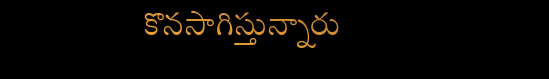కొనసాగిస్తున్నారు